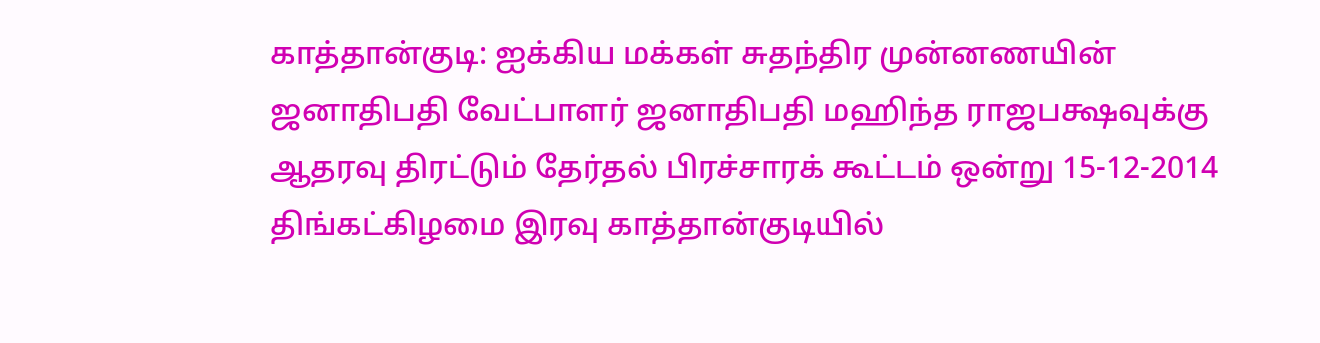காத்தான்குடி: ஐக்கிய மக்கள் சுதந்திர முன்னணயின் ஜனாதிபதி வேட்பாளர் ஜனாதிபதி மஹிந்த ராஜபக்ஷவுக்கு ஆதரவு திரட்டும் தேர்தல் பிரச்சாரக் கூட்டம் ஒன்று 15-12-2014 திங்கட்கிழமை இரவு காத்தான்குடியில்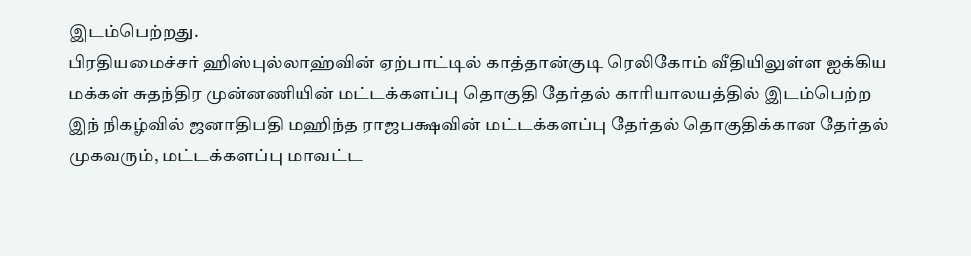இடம்பெற்றது.
பிரதியமைச்சர் ஹிஸ்புல்லாஹ்வின் ஏற்பாட்டில் காத்தான்குடி ரெலிகோம் வீதியிலுள்ள ஐக்கிய மக்கள் சுதந்திர முன்னணியின் மட்டக்களப்பு தொகுதி தேர்தல் காரியாலயத்தில் இடம்பெற்ற இந் நிகழ்வில் ஜனாதிபதி மஹிந்த ராஜபக்ஷவின் மட்டக்களப்பு தேர்தல் தொகுதிக்கான தேர்தல் முகவரும், மட்டக்களப்பு மாவட்ட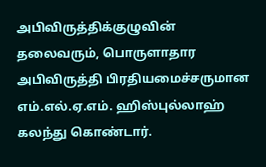அபிவிருத்திக்குழுவின் தலைவரும், பொருளாதார அபிவிருத்தி பிரதியமைச்சருமான எம்.எல்.ஏ.எம். ஹிஸ்புல்லாஹ் கலந்து கொண்டார்.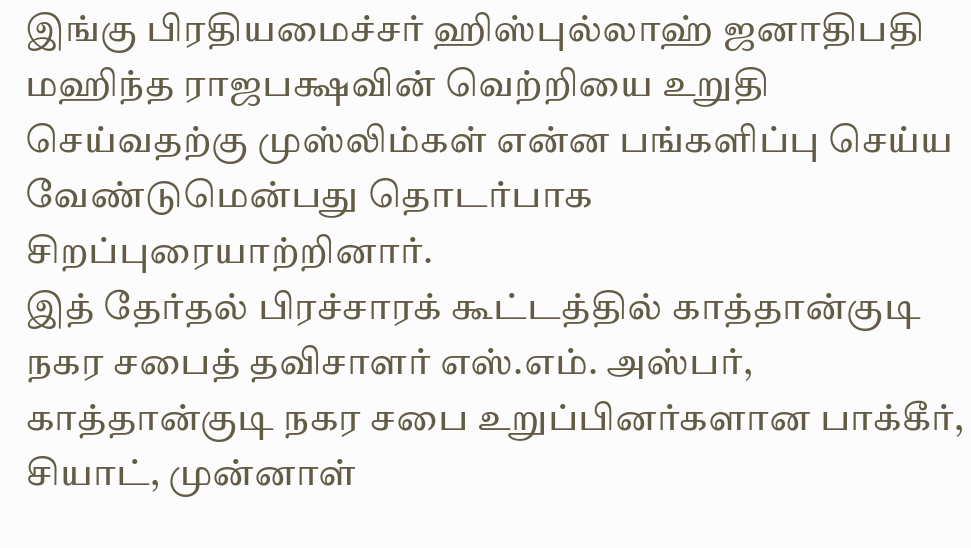இங்கு பிரதியமைச்சர் ஹிஸ்புல்லாஹ் ஜனாதிபதி மஹிந்த ராஜபக்ஷவின் வெற்றியை உறுதி செய்வதற்கு முஸ்லிம்கள் என்ன பங்களிப்பு செய்ய வேண்டுமென்பது தொடர்பாக சிறப்புரையாற்றினார்.
இத் தேர்தல் பிரச்சாரக் கூட்டத்தில் காத்தான்குடி நகர சபைத் தவிசாளர் எஸ்.எம். அஸ்பர், காத்தான்குடி நகர சபை உறுப்பினர்களான பாக்கீர், சியாட், முன்னாள்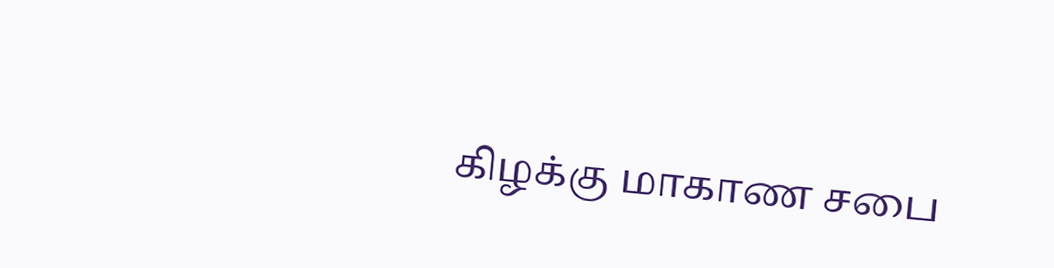கிழக்கு மாகாண சபை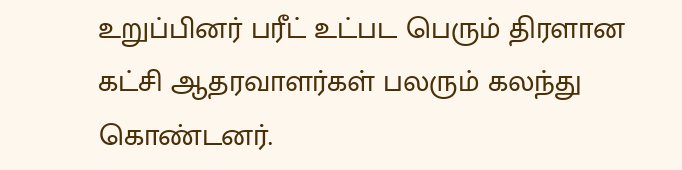உறுப்பினர் பரீட் உட்பட பெரும் திரளான கட்சி ஆதரவாளர்கள் பலரும் கலந்து கொண்டனர்.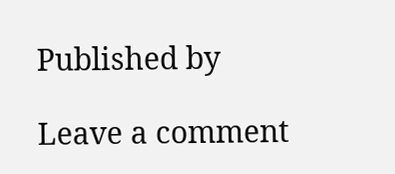Published by

Leave a comment